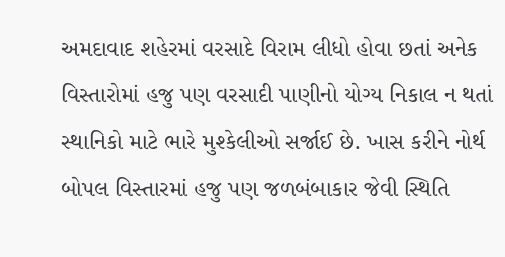અમદાવાદ શહેરમાં વરસાદે વિરામ લીધો હોવા છતાં અનેક વિસ્તારોમાં હજુ પણ વરસાદી પાણીનો યોગ્ય નિકાલ ન થતાં સ્થાનિકો માટે ભારે મુશ્કેલીઓ સર્જાઈ છે. ખાસ કરીને નોર્થ બોપલ વિસ્તારમાં હજુ પણ જળબંબાકાર જેવી સ્થિતિ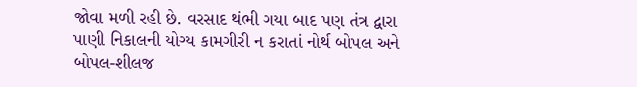જોવા મળી રહી છે. વરસાદ થંભી ગયા બાદ પણ તંત્ર દ્વારા પાણી નિકાલની યોગ્ય કામગીરી ન કરાતાં નોર્થ બોપલ અને બોપલ-શીલજ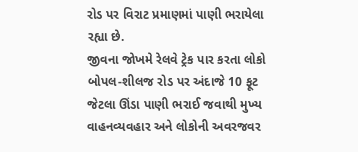રોડ પર વિરાટ પ્રમાણમાં પાણી ભરાયેલા રહ્યા છે.
જીવના જોખમે રેલવે ટ્રેક પાર કરતા લોકો
બોપલ-શીલજ રોડ પર અંદાજે 10 ફૂટ જેટલા ઊંડા પાણી ભરાઈ જવાથી મુખ્ય વાહનવ્યવહાર અને લોકોની અવરજવર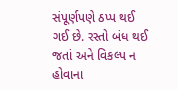સંપૂર્ણપણે ઠપ્પ થઈ ગઈ છે. રસ્તો બંધ થઈ જતાં અને વિકલ્પ ન હોવાના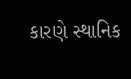કારણે સ્થાનિક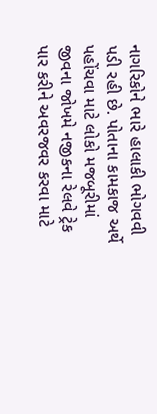નાગરિકોને ભારે હાલાકી ભોગવવી પડી રહી છે. પોતાના કામકાજ અર્થે પહોંચવા માટે લોકો મજબૂરીમાં જીવના જોખમે નજીકના રેલવે ટ્રેક પાર કરીને અવરજવર કરવા માટે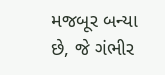મજબૂર બન્યા છે, જે ગંભીર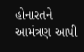હોનારતને આમંત્રણ આપી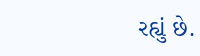રહ્યું છે.